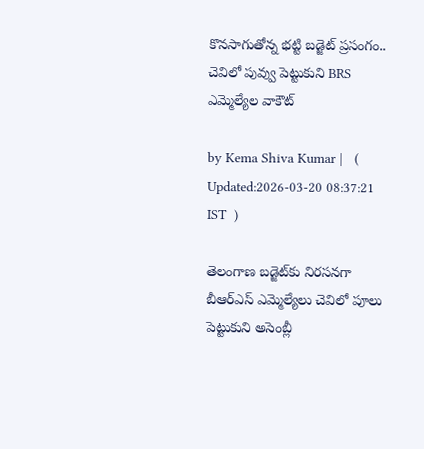కొనసాగుతోన్న భట్టి బడ్జెట్ ప్రసంగం.. చెవిలో పువ్వు పెట్టుకుని BRS ఎమ్మెల్యేల వాకౌట్

by Kema Shiva Kumar |   (  Updated:2026-03-20 08:37:21  IST  )

తెలంగాణ బడ్జెట్‌కు నిరసనగా బీఆర్ఎస్ ఎమ్మెల్యేలు చెవిలో పూలు పెట్టుకుని అసెంబ్లీ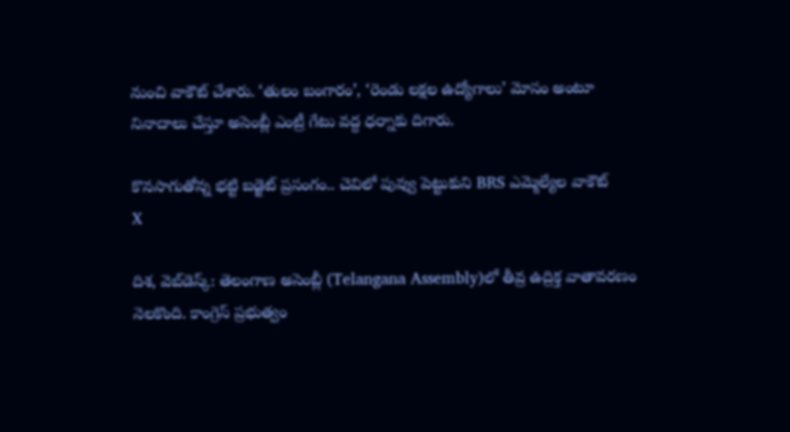నుంచి వాకౌట్ చేశారు. ‘తులం బంగారం’, ‘రెండు లక్షల ఉద్యోగాలు’ మోసం అంటూ నినాదాలు చేస్తూ అసెంబ్లీ ఎంట్రీ గేటు వద్ద ధర్నాకు దిగారు.

కొనసాగుతోన్న భట్టి బడ్జెట్ ప్రసంగం.. చెవిలో పువ్వు పెట్టుకుని BRS ఎమ్మెల్యేల వాకౌట్
X

దిశ, వెబ్‌డెస్క్: తెలంగాణ అసెంబ్లీ (Telangana Assembly)లో తీవ్ర ఉద్రిక్త వాతావరణం నెలకొంది. కాంగ్రెస్ ప్రభుత్వం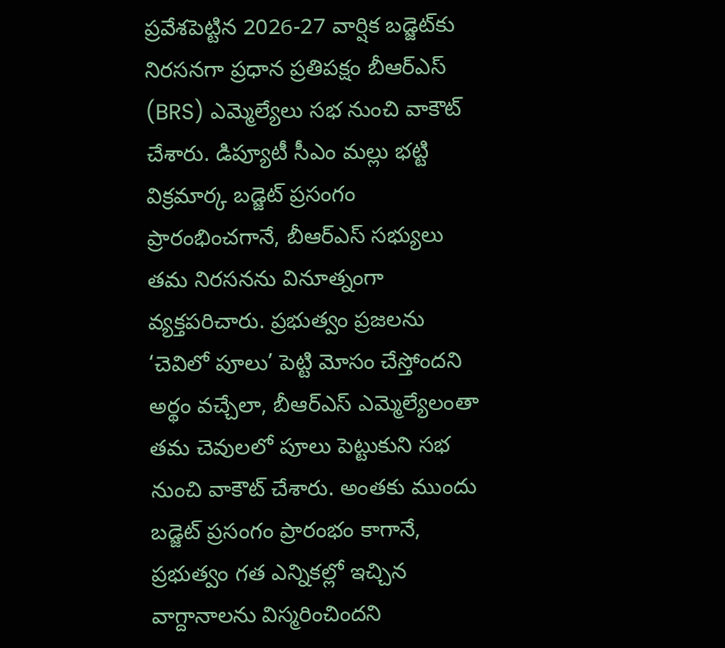ప్రవేశపెట్టిన 2026-27 వార్షిక బడ్జెట్‌కు నిరసనగా ప్రధాన ప్రతిపక్షం బీఆర్ఎస్ (BRS) ఎమ్మెల్యేలు సభ నుంచి వాకౌట్ చేశారు. డిప్యూటీ సీఎం మల్లు భట్టి విక్రమార్క బడ్జెట్ ప్రసంగం ప్రారంభించగానే, బీఆర్ఎస్ సభ్యులు తమ నిరసనను వినూత్నంగా వ్యక్తపరిచారు. ప్రభుత్వం ప్రజలను ‘చెవిలో పూలు’ పెట్టి మోసం చేస్తోందని అర్థం వచ్చేలా, బీఆర్ఎస్ ఎమ్మెల్యేలంతా తమ చెవులలో పూలు పెట్టుకుని సభ నుంచి వాకౌట్ చేశారు. అంతకు ముందు బడ్జెట్ ప్రసంగం ప్రారంభం కాగానే, ప్రభుత్వం గత ఎన్నికల్లో ఇచ్చిన వాగ్దానాలను విస్మరించిందని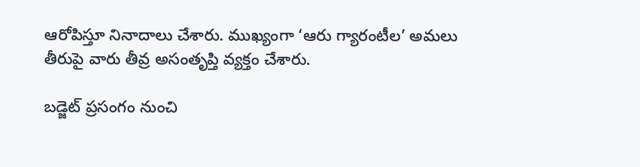ఆరోపిస్తూ నినాదాలు చేశారు. ముఖ్యంగా ‘ఆరు గ్యారంటీల’ అమలు తీరుపై వారు తీవ్ర అసంతృప్తి వ్యక్తం చేశారు.

బడ్జెట్ ప్రసంగం నుంచి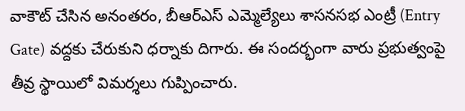వాకౌట్ చేసిన అనంతరం, బీఆర్ఎస్ ఎమ్మెల్యేలు శాసనసభ ఎంట్రీ (Entry Gate) వద్దకు చేరుకుని ధర్నాకు దిగారు. ఈ సందర్భంగా వారు ప్రభుత్వంపై తీవ్ర స్థాయిలో విమర్శలు గుప్పించారు.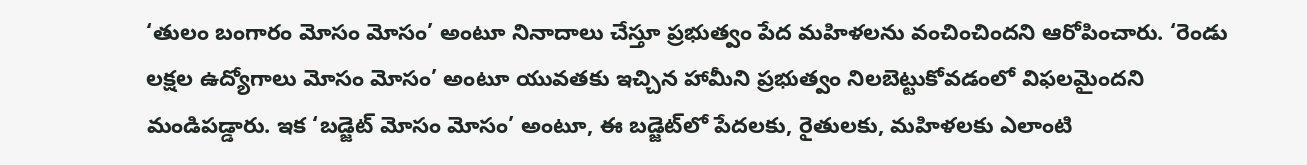‘తులం బంగారం మోసం మోసం’ అంటూ నినాదాలు చేస్తూ ప్రభుత్వం పేద మహిళలను వంచించిందని ఆరోపించారు. ‘రెండు లక్షల ఉద్యోగాలు మోసం మోసం’ అంటూ యువతకు ఇచ్చిన హామీని ప్రభుత్వం నిలబెట్టుకోవడంలో విఫలమైందని మండిపడ్డారు. ఇక ‘బడ్జెట్ మోసం మోసం’ అంటూ, ఈ బడ్జెట్‌లో పేదలకు, రైతులకు, మహిళలకు ఎలాంటి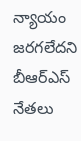న్యాయం జరగలేదని బీఆర్ఎస్ నేతలు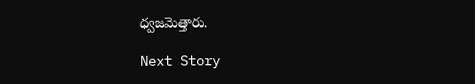ధ్వజమెత్తారు.

Next Story